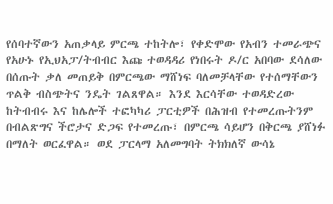የሰባተኛውን አጠቃላይ ምርጫ ተከትሎ፣ የቀድሞው የአብን ተመራጭና የአሁኑ የኢህአፓ/ትብብር እጩ ተወዳዳሪ የነበሩት ዶ/ር አበባው ደሳለው በሰጡት ቃለ መጠይቅ በምርጫው ማሸነፍ ባለመቻላቸው የተሰማቸውን ጥልቅ ብስጭትና ንዴት ገልጸዋል። እንደ እርሳቸው ተወዳድረው ከትብብሩ እና ከሌሎች ተፎካካሪ ፓርቲዎች በሕዝብ የተመረጡትንም በብልጽግና ችሮታና ድጋፍ የተመረጡ፣ በምርጫ ሳይሆን በቅርጫ ያሸነፉ በማለት ወርፈዋል። ወደ ፓርላማ አለመግባት ትክክለኛ ውሳኔ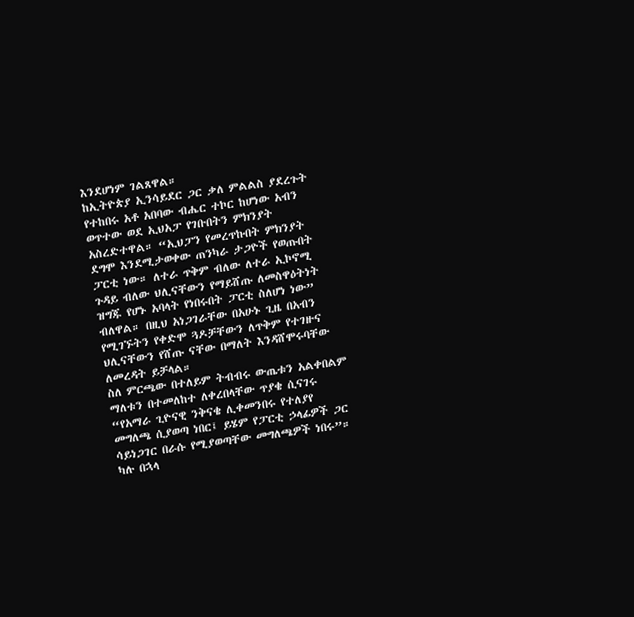እንደሆነም ገልጸዋል።
ከኢትዮጵያ ኢንሳይደር ጋር ቃለ ምልልስ ያደረጉት የተከበሩ አቶ አበባው ብሔር ተኮር ከሆነው አብን ወጥተው ወደ ኢህአፓ የገቡበትን ምክንያት አስረድተዋል። “ኢህፓን የመረጥኩበት ምክንያት ደግሞ እንደሚታወቀው ጠንካራ ታጋዮች የወጡበት ፓርቲ ነው። ለተራ ጥቅም ብለው ለተራ ኢኮኖሚ ጉዳይ ብለው ህሊናቸውን የማይሸጡ ለመስዋዕትነት ዝግጁ የሆኑ አባላት የነበሩበት ፓርቲ ስለሆነ ነው” ብለዋል። በዚህ አነጋገራቸው በአሁኑ ጊዜ በአብን የሚገኙትን የቀድሞ ጓዶቻቸውን ለጥቅም የተገዙና ህሊናቸውን የሸጡ ናቸው በማለት እንዳሸሞሩባቸው ለመረዳት ይቻላል።
ስለ ምርጫው በተለይም ትብብሩ ውጤቱን አልቀበልም ማለቱን በተመለከተ ለቀረበላቸው ጥያቄ ሲናገሩ “የአማራ ጊዮናዊ ንቅናቄ ሊቀመንበሩ የተለያየ መግለጫ ሲያወጣ ነበር፤ ይሄም የፓርቲ ኃላፊዎች ጋር ሳይነጋገር በራሱ የሚያወጣቸው መግለጫዎች ነበሩ”። ካሉ በኋላ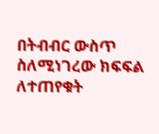በትብብር ውስጥ ስለሚነገረው ክፍፍል ለተጠየቁት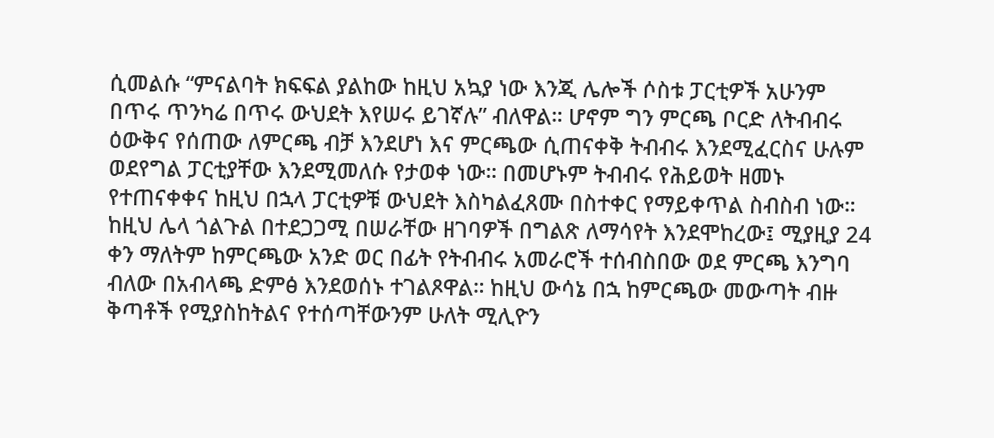ሲመልሱ “ምናልባት ክፍፍል ያልከው ከዚህ አኳያ ነው እንጂ ሌሎች ሶስቱ ፓርቲዎች አሁንም በጥሩ ጥንካሬ በጥሩ ውህደት እየሠሩ ይገኛሉ” ብለዋል። ሆኖም ግን ምርጫ ቦርድ ለትብብሩ ዕውቅና የሰጠው ለምርጫ ብቻ እንደሆነ እና ምርጫው ሲጠናቀቅ ትብብሩ እንደሚፈርስና ሁሉም ወደየግል ፓርቲያቸው እንደሚመለሱ የታወቀ ነው። በመሆኑም ትብብሩ የሕይወት ዘመኑ የተጠናቀቀና ከዚህ በኋላ ፓርቲዎቹ ውህደት እስካልፈጸሙ በስተቀር የማይቀጥል ስብስብ ነው።
ከዚህ ሌላ ጎልጉል በተደጋጋሚ በሠራቸው ዘገባዎች በግልጽ ለማሳየት እንደሞከረው፤ ሚያዚያ 24 ቀን ማለትም ከምርጫው አንድ ወር በፊት የትብብሩ አመራሮች ተሰብስበው ወደ ምርጫ እንግባ ብለው በአብላጫ ድምፅ እንደወሰኑ ተገልጾዋል። ከዚህ ውሳኔ በኋ ከምርጫው መውጣት ብዙ ቅጣቶች የሚያስከትልና የተሰጣቸውንም ሁለት ሚሊዮን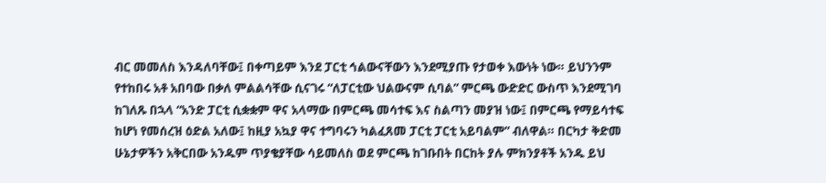ብር መመለስ እንዳለባቸው፤ በቀጣይም እንደ ፓርቲ ኅልውናቸውን እንደሚያጡ የታወቀ እውነት ነው። ይህንንም የተከበሩ አቶ አበባው በቃለ ምልልሳቸው ሲናገሩ “ለፓርቲው ህልውናም ሲባል” ምርጫ ውድድር ውስጥ እንደሚገባ ከገለጹ በኋላ “አንድ ፓርቲ ሲቋቋም ዋና አላማው በምርጫ መሳተፍ እና ስልጣን መያዝ ነው፤ በምርጫ የማይሳተፍ ከሆነ የመሰረዝ ዕድል አለው፤ ከዚያ አኳያ ዋና ተግባሩን ካልፈጸመ ፓርቲ ፓርቲ አይባልም” ብለዋል። በርካታ ቅድመ ሁኔታዎችን አቅርበው አንዱም ጥያቄያቸው ሳይመለስ ወደ ምርጫ ከገቡበት በርከት ያሉ ምክንያቶች አንዱ ይህ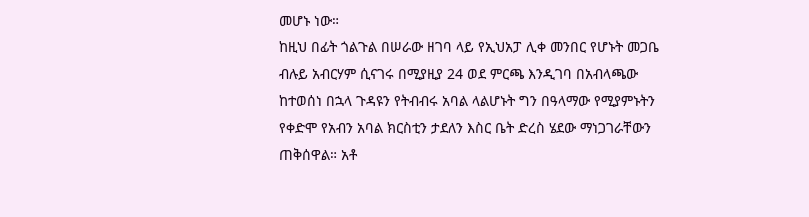መሆኑ ነው።
ከዚህ በፊት ጎልጉል በሠራው ዘገባ ላይ የኢህአፓ ሊቀ መንበር የሆኑት መጋቤ ብሉይ አብርሃም ሲናገሩ በሚያዚያ 24 ወደ ምርጫ እንዲገባ በአብላጫው ከተወሰነ በኋላ ጉዳዩን የትብብሩ አባል ላልሆኑት ግን በዓላማው የሚያምኑትን የቀድሞ የአብን አባል ክርስቲን ታደለን እስር ቤት ድረስ ሄደው ማነጋገራቸውን ጠቅሰዋል። አቶ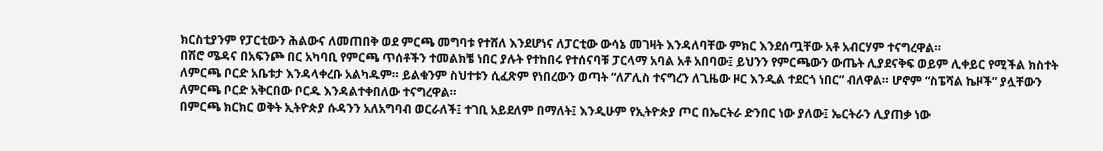ክርስቲያንም የፓርቲውን ሕልውና ለመጠበቅ ወደ ምርጫ መግባቱ የተሸለ እንደሆነና ለፓርቲው ውሳኔ መገዛት እንዳለባቸው ምክር እንደሰጧቸው አቶ አብርሃም ተናግረዋል።
በሽሮ ሜዳና በአፍንጮ በር አካባቢ የምርጫ ጥሰቶችን ተመልክቼ ነበር ያሉት የተከበሩ የተሰናባቹ ፓርላማ አባል አቶ አበባው፤ ይህንን የምርጫውን ውጤት ሊያደናቅፍ ወይም ሊቀይር የሚችል ክስተት ለምርጫ ቦርድ አቤቱታ እንዳላቀረቡ አልካዱም። ይልቁንም ስህተቱን ሲፈጽም የነበረውን ወጣት “ለፖሊስ ተናግረን ለጊዜው ዞር እንዲል ተደርጎ ነበር” ብለዋል። ሆኖም “ስፔሻል ኬዞች” ያሏቸውን ለምርጫ ቦርድ አቅርበው ቦርዱ እንዳልተቀበለው ተናግረዋል።
በምርጫ ክርክር ወቅት ኢትዮጵያ ሱዳንን አለአግባብ ወርራለች፤ ተገቢ አይደለም በማለት፤ እንዲሁም የኢትዮጵያ ጦር በኤርትራ ድንበር ነው ያለው፤ ኤርትራን ሊያጠቃ ነው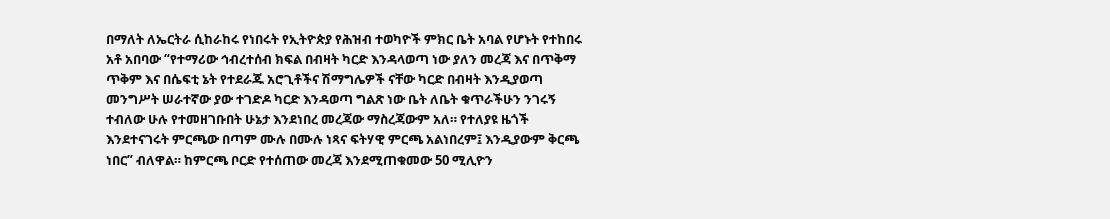በማለት ለኤርትራ ሲከራከሩ የነበሩት የኢትዮጵያ የሕዝብ ተወካዮች ምክር ቤት አባል የሆኑት የተከበሩ አቶ አበባው “የተማሪው ኅብረተሰብ ክፍል በብዛት ካርድ እንዳላወጣ ነው ያለን መረጃ እና በጥቅማ ጥቅም እና በሴፍቲ ኔት የተደራጁ አሮጊቶችና ሽማግሌዎች ናቸው ካርድ በብዛት እንዲያወጣ መንግሥት ሠራተኛው ያው ተገድዶ ካርድ እንዳወጣ ግልጽ ነው ቤት ለቤት ቁጥራችሁን ንገሩኝ ተብለው ሁሉ የተመዘገቡበት ሁኔታ እንደነበረ መረጃው ማስረጃውም አለ። የተለያዩ ዜጎች እንደተናገሩት ምርጫው በጣም ሙሉ በሙሉ ነጻና ፍትሃዊ ምርጫ አልነበረም፤ እንዲያውም ቅርጫ ነበር” ብለዋል። ከምርጫ ቦርድ የተሰጠው መረጃ እንደሚጠቁመው 50 ሚሊዮን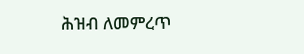ሕዝብ ለመምረጥ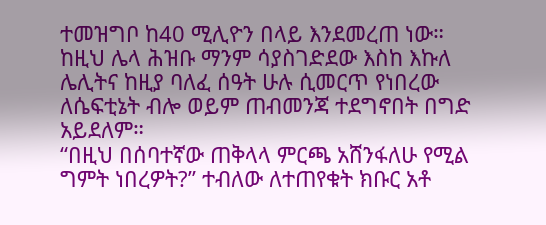ተመዝግቦ ከ40 ሚሊዮን በላይ እንደመረጠ ነው። ከዚህ ሌላ ሕዝቡ ማንም ሳያስገድደው እስከ እኩለ ሌሊትና ከዚያ ባለፈ ሰዓት ሁሉ ሲመርጥ የነበረው ለሴፍቲኔት ብሎ ወይም ጠብመንጃ ተደግኖበት በግድ አይደለም።
“በዚህ በሰባተኛው ጠቅላላ ምርጫ አሸንፋለሁ የሚል ግምት ነበረዎት?” ተብለው ለተጠየቁት ክቡር አቶ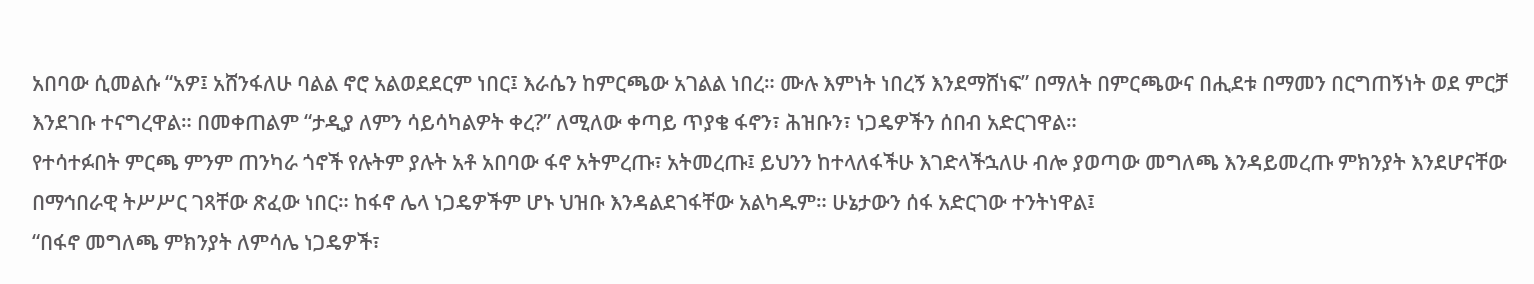አበባው ሲመልሱ “አዎ፤ አሸንፋለሁ ባልል ኖሮ አልወደደርም ነበር፤ እራሴን ከምርጫው አገልል ነበረ። ሙሉ እምነት ነበረኝ እንደማሸነፍ” በማለት በምርጫውና በሒደቱ በማመን በርግጠኝነት ወደ ምርቻ እንደገቡ ተናግረዋል። በመቀጠልም “ታዲያ ለምን ሳይሳካልዎት ቀረ?” ለሚለው ቀጣይ ጥያቄ ፋኖን፣ ሕዝቡን፣ ነጋዴዎችን ሰበብ አድርገዋል።
የተሳተፉበት ምርጫ ምንም ጠንካራ ጎኖች የሉትም ያሉት አቶ አበባው ፋኖ አትምረጡ፣ አትመረጡ፤ ይህንን ከተላለፋችሁ እገድላችኋለሁ ብሎ ያወጣው መግለጫ እንዳይመረጡ ምክንያት እንደሆናቸው በማኅበራዊ ትሥሥር ገጻቸው ጽፈው ነበር። ከፋኖ ሌላ ነጋዴዎችም ሆኑ ህዝቡ እንዳልደገፋቸው አልካዱም። ሁኔታውን ሰፋ አድርገው ተንትነዋል፤
“በፋኖ መግለጫ ምክንያት ለምሳሌ ነጋዴዎች፣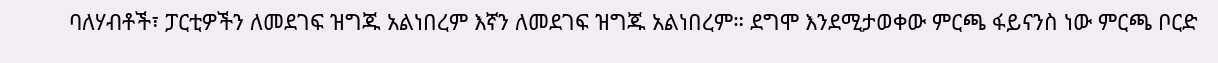ባለሃብቶች፣ ፓርቲዎችን ለመደገፍ ዝግጁ አልነበረም እኛን ለመደገፍ ዝግጁ አልነበረም። ደግሞ እንደሚታወቀው ምርጫ ፋይናንስ ነው ምርጫ ቦርድ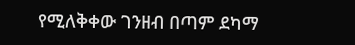የሚለቅቀው ገንዘብ በጣም ደካማ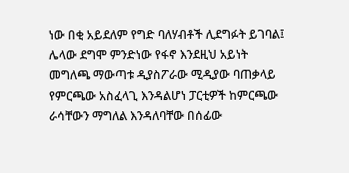ነው በቂ አይደለም የግድ ባለሃብቶች ሊደግፉት ይገባል፤ ሌላው ደግሞ ምንድነው የፋኖ እንደዚህ አይነት መግለጫ ማውጣቱ ዲያስፖራው ሚዲያው ባጠቃላይ የምርጫው አስፈላጊ እንዳልሆነ ፓርቲዎች ከምርጫው ራሳቸውን ማግለል እንዳለባቸው በሰፊው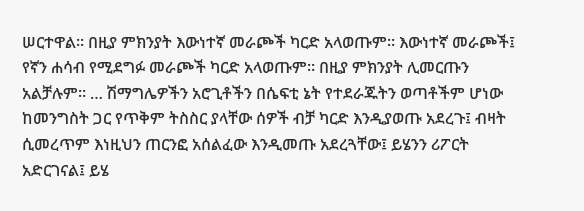ሠርተዋል። በዚያ ምክንያት እውነተኛ መራጮች ካርድ አላወጡም። እውነተኛ መራጮች፤ የኛን ሐሳብ የሚደግፉ መራጮች ካርድ አላወጡም። በዚያ ምክንያት ሊመርጡን አልቻሉም። … ሽማግሌዎችን አሮጊቶችን በሴፍቲ ኔት የተደራጁትን ወጣቶችም ሆነው ከመንግስት ጋር የጥቅም ትስስር ያላቸው ሰዎች ብቻ ካርድ እንዲያወጡ አደረጉ፤ ብዛት ሲመረጥም እነዚህን ጠርንፎ አሰልፈው እንዲመጡ አደረጓቸው፤ ይሄንን ሪፖርት አድርገናል፤ ይሄ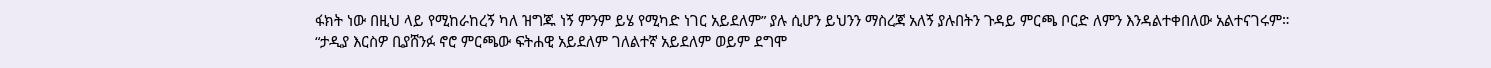ፋክት ነው በዚህ ላይ የሚከራከረኝ ካለ ዝግጁ ነኝ ምንም ይሄ የሚካድ ነገር አይደለም” ያሉ ሲሆን ይህንን ማስረጃ አለኝ ያሉበትን ጉዳይ ምርጫ ቦርድ ለምን እንዳልተቀበለው አልተናገሩም።
“ታዲያ እርስዎ ቢያሸንፉ ኖሮ ምርጫው ፍትሐዊ አይደለም ገለልተኛ አይደለም ወይም ደግሞ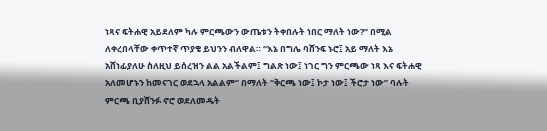ነጻና ፍትሐዊ አይደለም ካሉ ምርጫውን ውጤቱን ትቀበሉት ነበር ማለት ነው?” በሚል ለቀረበላቸው ቀጥተኛ ጥያቄ ይህንን ብለዋል። “እኔ በግሌ ባሸንፍ ኑሮ፤ አይ ማለት እኔ አሸነፊያለሁ ስለዚህ ይሰረዝን ልል አልችልም፤ ግልጽ ነው፤ ነገር ግን ምርጫው ነጻ እና ፍትሐዊ አለመሆኑን ከመናገር ወደኋላ አልልም” በማለት “ቅርጫ ነው፤ ኮታ ነው፤ ችሮታ ነው” ባሉት ምርጫ ቢያሸንፉ ኖሮ ወደለመዱት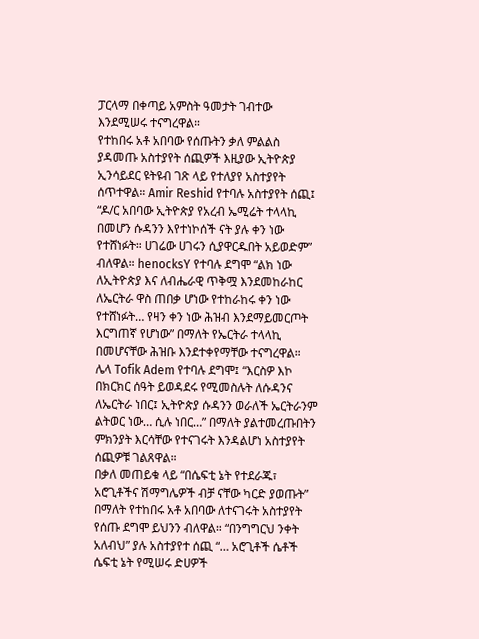ፓርላማ በቀጣይ አምስት ዓመታት ገብተው እንደሚሠሩ ተናግረዋል።
የተከበሩ አቶ አበባው የሰጡትን ቃለ ምልልስ ያዳመጡ አስተያየት ሰጪዎች እዚያው ኢትዮጵያ ኢንሳይደር ዩትዩብ ገጽ ላይ የተለያየ አስተያየት ሰጥተዋል። Amir Reshid የተባሉ አስተያየት ሰጪ፤ “ዶ/ር አበባው ኢትዮጵያ የአረብ ኤሚሬት ተላላኪ በመሆን ሱዳንን እየተነኮሰች ናት ያሉ ቀን ነው የተሸነፉት። ሀገሬው ሀገሩን ሲያዋርዱበት አይወድም” ብለዋል። henocksY የተባሉ ደግሞ “ልክ ነው ለኢትዮጵያ እና ለብሔራዊ ጥቅሟ እንደመከራከር ለኤርትራ ዋስ ጠበቃ ሆነው የተከራከሩ ቀን ነው የተሸነፉት… የዛን ቀን ነው ሕዝብ እንደማይመርጦት እርግጠኛ የሆነው” በማለት የኤርትራ ተላላኪ በመሆናቸው ሕዝቡ እንደተቀየማቸው ተናግረዋል። ሌላ Tofik Adem የተባሉ ደግሞ፤ “እርስዎ እኮ በክርክር ሰዓት ይወዳደሩ የሚመስሉት ለሱዳንና ለኤርትራ ነበር፤ ኢትዮጵያ ሱዳንን ወራለች ኤርትራንም ልትወር ነው… ሲሉ ነበር…” በማለት ያልተመረጡበትን ምክንያት እርሳቸው የተናገሩት እንዳልሆነ አስተያየት ሰጪዎቹ ገልጸዋል።
በቃለ መጠይቁ ላይ “በሴፍቲ ኔት የተደራጁ፣ አሮጊቶችና ሽማግሌዎች ብቻ ናቸው ካርድ ያወጡት” በማለት የተከበሩ አቶ አበባው ለተናገሩት አስተያየት የሰጡ ደግሞ ይህንን ብለዋል። “በንግግርህ ንቀት አለብህ” ያሉ አስተያየተ ሰጪ “… አሮጊቶች ሴቶች ሴፍቲ ኔት የሚሠሩ ድሀዎች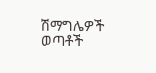ሽማግሌዎች ወጣቶች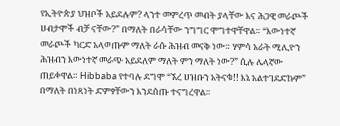የኢትዮጵያ ህዝቦች አይደሉም? ላንተ መምረጥ መብት ያላቸው እና ሕጋዊ መራጮች ሀብታሞች ብቻ ናቸው?” በማለት በራሳቸው ንግግር ሞግተዋቸዋል። “እውነተኛ መራጮች ካርድ አላወጡም ማለት ራሱ ሕዝብ መናቅ ነው። ሃምሳ አራት ሚሊዮን ሕዝብን እውነተኛ መራጭ አይደለም ማለት ምን ማለት ነው?” ሲሉ ሌላኛው ጠይቀዋል። Hibbaba የተባሉ ደግሞ “ኧረ ሀዝቡን አትናቁ!! እኔ አልተገደድኩም” በማለት በነጻነት ድምፃቸውን እንደሰጡ ተናግረዋል።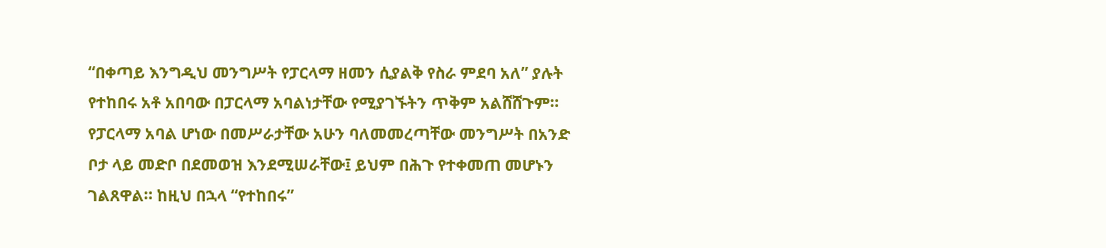“በቀጣይ እንግዲህ መንግሥት የፓርላማ ዘመን ሲያልቅ የስራ ምደባ አለ” ያሉት የተከበሩ አቶ አበባው በፓርላማ አባልነታቸው የሚያገኙትን ጥቅም አልሸሸጉም። የፓርላማ አባል ሆነው በመሥራታቸው አሁን ባለመመረጣቸው መንግሥት በአንድ ቦታ ላይ መድቦ በደመወዝ እንደሚሠራቸው፤ ይህም በሕጉ የተቀመጠ መሆኑን ገልጸዋል። ከዚህ በኋላ “የተከበሩ”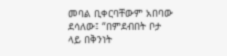መባል ቢቀርባቸውም አበባው ደሳለው፤ “በምደብበት ቦታ ላይ በቅንነት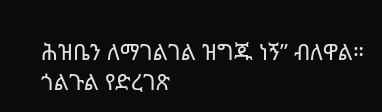ሕዝቤን ለማገልገል ዝግጁ ነኝ” ብለዋል።
ጎልጉል የድረገጽ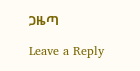ጋዜጣ

Leave a Reply